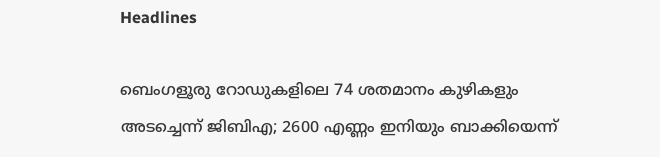Headlines

ബെംഗളൂരു റോഡുകളിലെ 74 ശതമാനം കുഴികളും അടച്ചെന്ന് ജിബിഎ; 2600 എണ്ണം ഇനിയും ബാക്കിയെന്ന്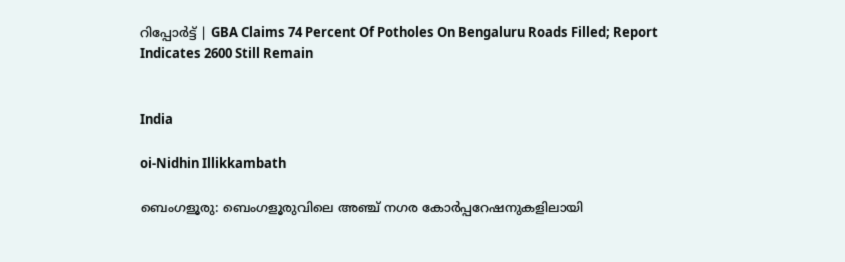റിപ്പോർട്ട് | GBA Claims 74 Percent Of Potholes On Bengaluru Roads Filled; Report Indicates 2600 Still Remain


India

oi-Nidhin Illikkambath

ബെംഗളൂരു: ബെംഗളൂരുവിലെ അഞ്ച് നഗര കോർപ്പറേഷനുകളിലായി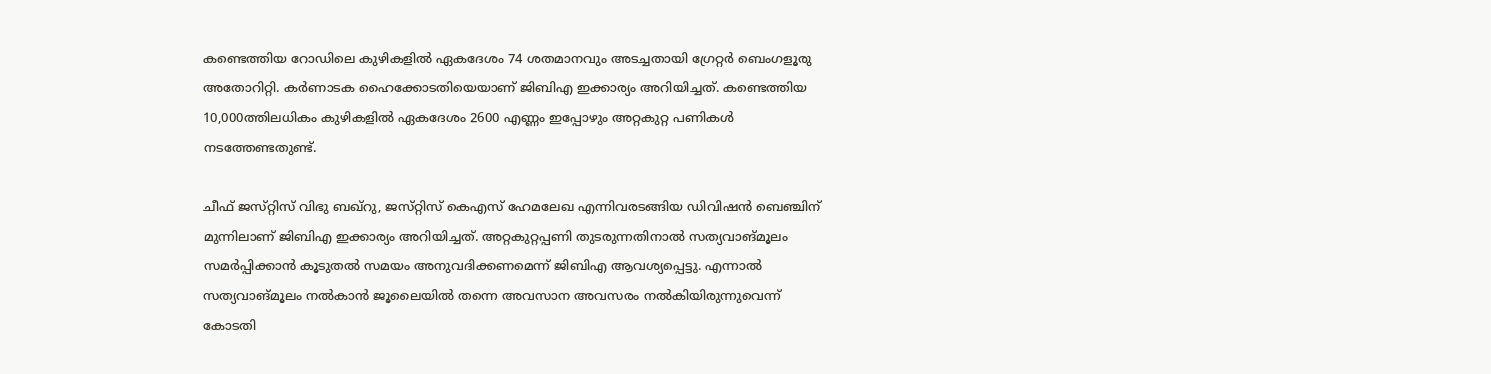കണ്ടെത്തിയ റോഡിലെ കുഴികളിൽ ഏകദേശം 74 ശതമാനവും അടച്ചതായി ഗ്രേറ്റർ ബെംഗളൂരു അതോറിറ്റി. കർണാടക ഹൈക്കോടതിയെയാണ് ജിബിഎ ഇക്കാര്യം അറിയിച്ചത്. കണ്ടെത്തിയ 10,000ത്തിലധികം കുഴികളിൽ ഏകദേശം 2600 എണ്ണം ഇപ്പോഴും അറ്റകുറ്റ പണികൾ നടത്തേണ്ടതുണ്ട്.

ചീഫ് ജസ്‌റ്റിസ് വിഭു ബഖ്റു, ജസ്‌റ്റിസ് കെഎസ് ഹേമലേഖ എന്നിവരടങ്ങിയ ഡിവിഷൻ ബെഞ്ചിന് മുന്നിലാണ് ജിബിഎ ഇക്കാര്യം അറിയിച്ചത്. അറ്റകുറ്റപ്പണി തുടരുന്നതിനാൽ സത്യവാങ്മൂലം സമർപ്പിക്കാൻ കൂടുതൽ സമയം അനുവദിക്കണമെന്ന് ജിബിഎ ആവശ്യപ്പെട്ടു. എന്നാൽ സത്യവാങ്മൂലം നൽകാൻ ജൂലൈയിൽ തന്നെ അവസാന അവസരം നൽകിയിരുന്നുവെന്ന് കോടതി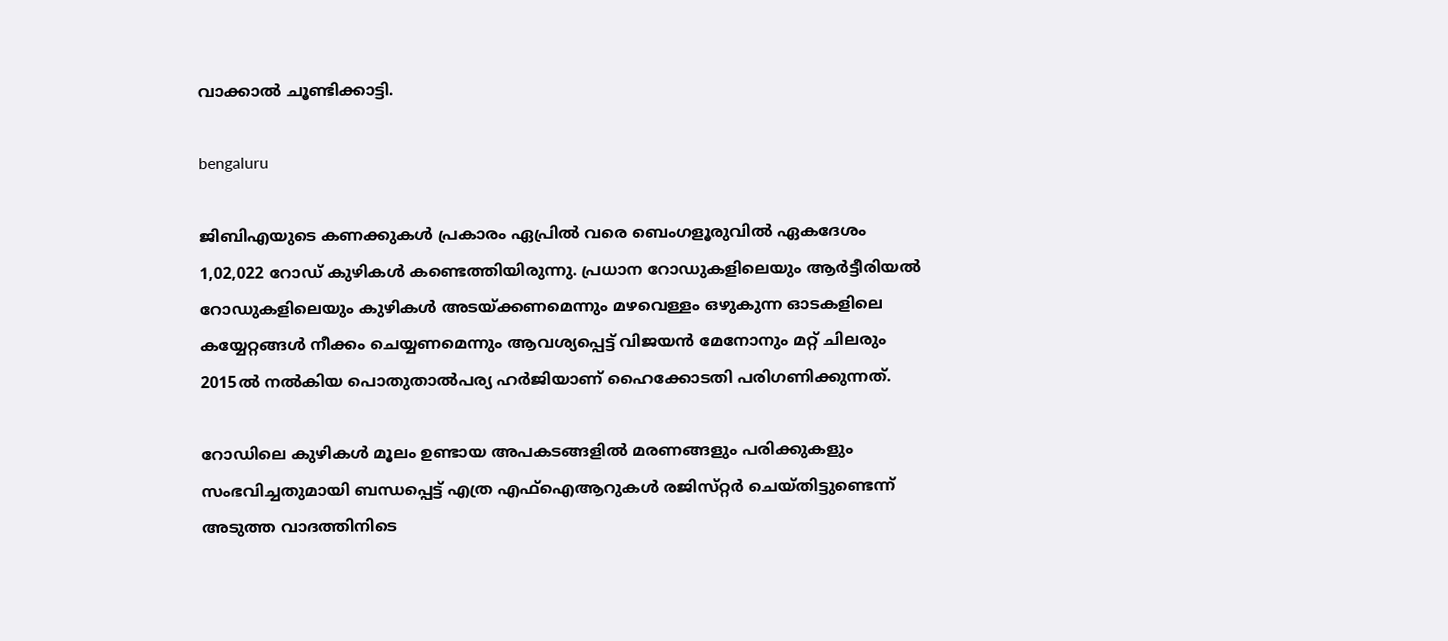വാക്കാൽ ചൂണ്ടിക്കാട്ടി.

bengaluru

ജിബിഎയുടെ കണക്കുകൾ പ്രകാരം ഏപ്രിൽ വരെ ബെംഗളൂരുവിൽ ഏകദേശം 1,02,022 റോഡ് കുഴികൾ കണ്ടെത്തിയിരുന്നു. പ്രധാന റോഡുകളിലെയും ആർട്ടീരിയൽ റോഡുകളിലെയും കുഴികൾ അടയ്ക്കണമെന്നും മഴവെള്ളം ഒഴുകുന്ന ഓടകളിലെ കയ്യേറ്റങ്ങൾ നീക്കം ചെയ്യണമെന്നും ആവശ്യപ്പെട്ട് വിജയൻ മേനോനും മറ്റ് ചിലരും 2015ൽ നൽകിയ പൊതുതാൽപര്യ ഹർജിയാണ് ഹൈക്കോടതി പരിഗണിക്കുന്നത്.

റോഡിലെ കുഴികൾ മൂലം ഉണ്ടായ അപകടങ്ങളിൽ മരണങ്ങളും പരിക്കുകളും സംഭവിച്ചതുമായി ബന്ധപ്പെട്ട് എത്ര എഫ്ഐആറുകൾ രജിസ്‌റ്റർ ചെയ്‌തിട്ടുണ്ടെന്ന് അടുത്ത വാദത്തിനിടെ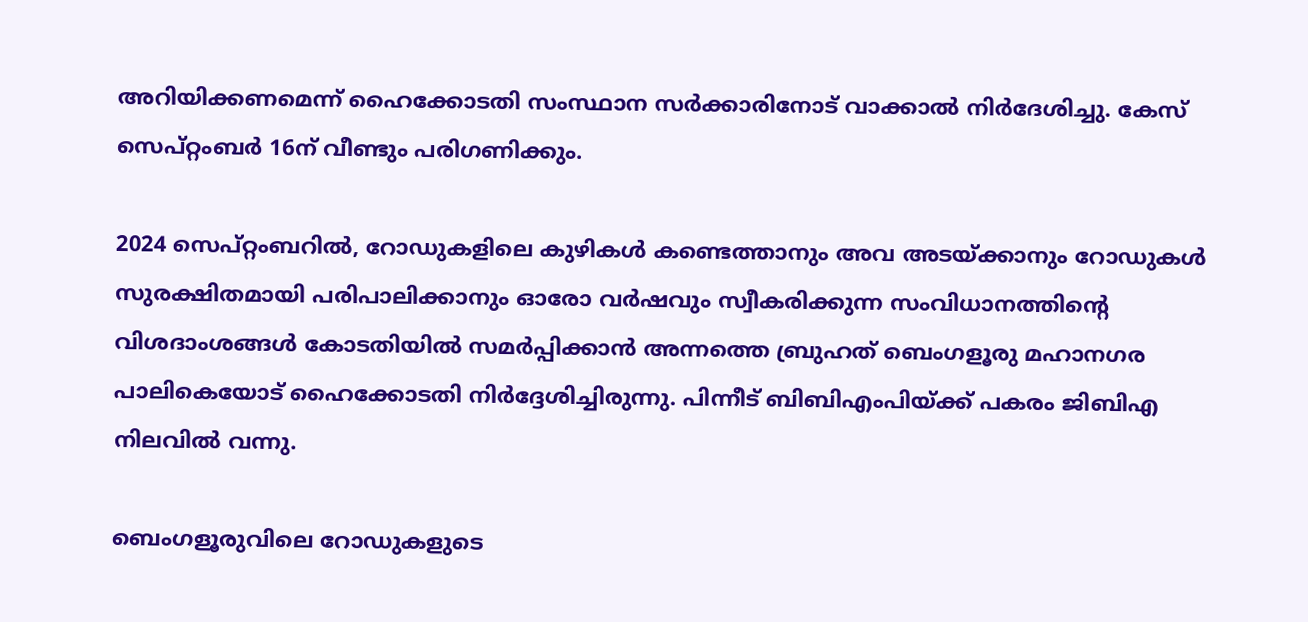അറിയിക്കണമെന്ന് ഹൈക്കോടതി സംസ്ഥാന സർക്കാരിനോട് വാക്കാൽ നിർദേശിച്ചു. കേസ് സെപ്റ്റംബർ 16ന് വീണ്ടും പരിഗണിക്കും.

2024 സെപ്റ്റംബറിൽ, റോഡുകളിലെ കുഴികൾ കണ്ടെത്താനും അവ അടയ്ക്കാനും റോഡുകൾ സുരക്ഷിതമായി പരിപാലിക്കാനും ഓരോ വർഷവും സ്വീകരിക്കുന്ന സംവിധാനത്തിന്റെ വിശദാംശങ്ങൾ കോടതിയിൽ സമർപ്പിക്കാൻ അന്നത്തെ ബ്രുഹത് ബെംഗളൂരു മഹാനഗര പാലികെയോട് ഹൈക്കോടതി നിർദ്ദേശിച്ചിരുന്നു. പിന്നീട് ബിബിഎംപിയ്ക്ക് പകരം ജിബിഎ നിലവിൽ വന്നു.

ബെംഗളൂരുവിലെ റോഡുകളുടെ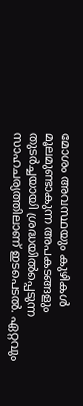മോശം അവസ്ഥയും കുഴികൾ മൂലമുണ്ടാകുന്ന അപകടങ്ങളും തുടർച്ചയായി ശ്രദ്ധയിൽപ്പെടുന്ന സാഹചര്യത്തിലാണ് ഇടപെടൽ. ഏറ്റവും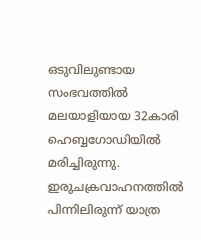ഒടുവിലുണ്ടായ സംഭവത്തിൽ മലയാളിയായ 32കാരി ഹെബ്ബഗോഡിയിൽ മരിച്ചിരുന്നു. ഇരുചക്രവാഹനത്തിൽ പിന്നിലിരുന്ന് യാത്ര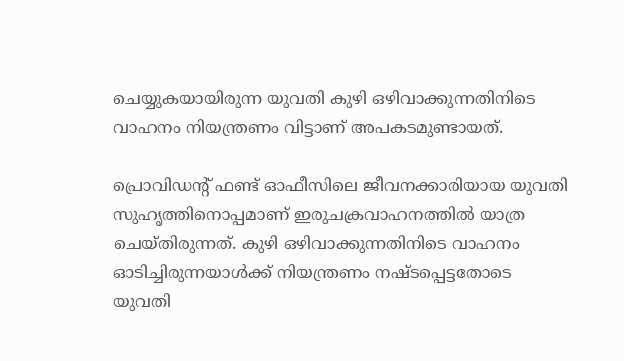ചെയ്യുകയായിരുന്ന യുവതി കുഴി ഒഴിവാക്കുന്നതിനിടെ വാഹനം നിയന്ത്രണം വിട്ടാണ് അപകടമുണ്ടായത്.

പ്രൊവിഡന്റ് ഫണ്ട് ഓഫീസിലെ ജീവനക്കാരിയായ യുവതി സുഹൃത്തിനൊപ്പമാണ് ഇരുചക്രവാഹനത്തിൽ യാത്ര ചെയ്‌തിരുന്നത്. കുഴി ഒഴിവാക്കുന്നതിനിടെ വാഹനം ഓടിച്ചിരുന്നയാൾക്ക് നിയന്ത്രണം നഷ്‌ടപ്പെട്ടതോടെ യുവതി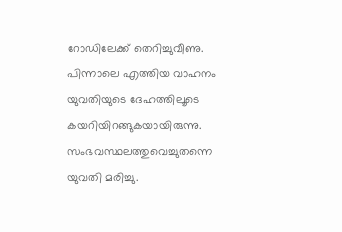റോഡിലേക്ക് തെറിച്ചുവീണു. പിന്നാലെ എത്തിയ വാഹനം യുവതിയുടെ ദേഹത്തിലൂടെ കയറിയിറങ്ങുകയായിരുന്നു. സംഭവസ്ഥലത്തുവെച്ചുതന്നെ യുവതി മരിച്ചു.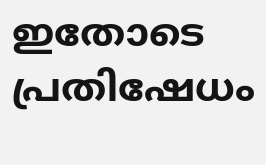ഇതോടെ പ്രതിഷേധം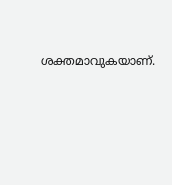ശക്തമാവുകയാണ്.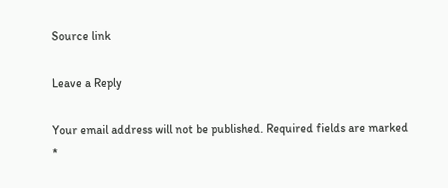Source link

Leave a Reply

Your email address will not be published. Required fields are marked *